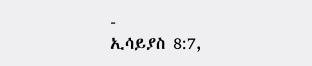-
ኢሳይያስ 8:7,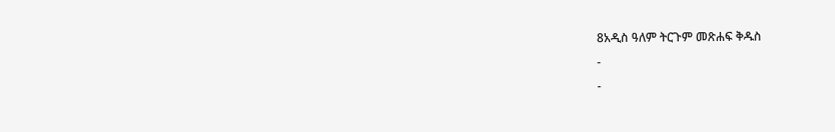8አዲስ ዓለም ትርጉም መጽሐፍ ቅዱስ
-
-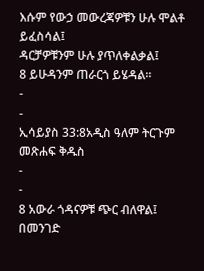እሱም የውኃ መውረጃዎቹን ሁሉ ሞልቶ ይፈስሳል፤
ዳርቻዎቹንም ሁሉ ያጥለቀልቃል፤
8 ይሁዳንም ጠራርጎ ይሄዳል።
-
-
ኢሳይያስ 33:8አዲስ ዓለም ትርጉም መጽሐፍ ቅዱስ
-
-
8 አውራ ጎዳናዎቹ ጭር ብለዋል፤
በመንገድ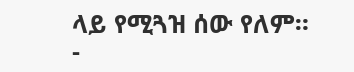ላይ የሚጓዝ ሰው የለም።
-